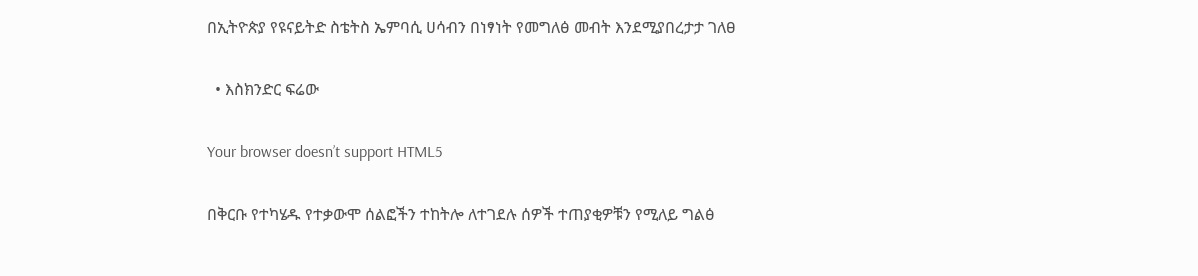በኢትዮጵያ የዩናይትድ ስቴትስ ኤምባሲ ሀሳብን በነፃነት የመግለፅ መብት እንደሚያበረታታ ገለፀ

  • እስክንድር ፍሬው

Your browser doesn’t support HTML5

በቅርቡ የተካሄዱ የተቃውሞ ሰልፎችን ተከትሎ ለተገደሉ ሰዎች ተጠያቂዎቹን የሚለይ ግልፅ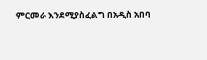ምርመራ እንደሚያስፈልግ በአዲስ አበባ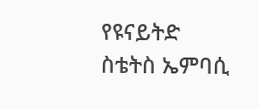የዩናይትድ ስቴትስ ኤምባሲ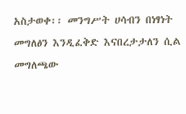አስታወቀ፡፡ መንግሥት ሀሳብን በነፃነት መግለፅን እንዲፈቅድ እናበረታታለን ሲል መግለጫው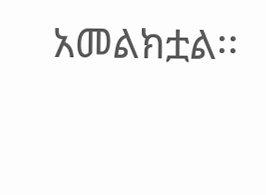አመልክቷል፡፡